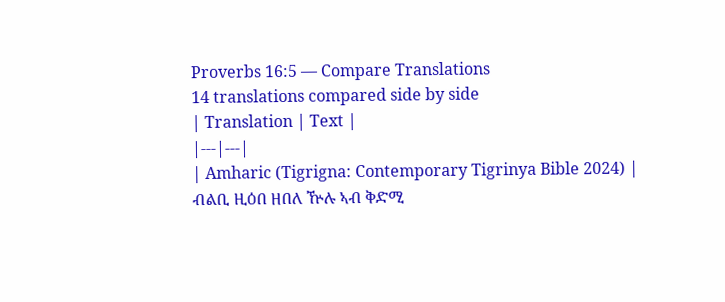Proverbs 16:5 — Compare Translations
14 translations compared side by side
| Translation | Text |
|---|---|
| Amharic (Tigrigna: Contemporary Tigrinya Bible 2024) | ብልቢ ዚዕበ ዘበለ ዅሉ ኣብ ቅድሚ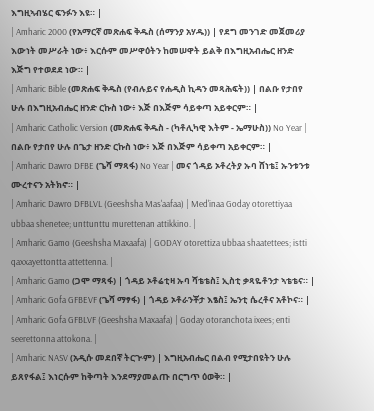እግዚኣብሄር ፍንፉን እዩ። |
| Amharic 2000 (የአማርኛ መጽሐፍ ቅዱስ (ሰማንያ አሃዱ)) | የደግ መንገድ መጀመሪያ እውነት መሥራት ነው፥ እርሱም መሥዋዕትን ከመሠዋት ይልቅ በእግዚአብሔር ዘንድ እጅግ የተወደደ ነው። |
| Amharic Bible (መጽሐፍ ቅዱስ (የብሉይና የሐዲስ ኪዳን መጻሕፍት)) | በልቡ የታበየ ሁሉ በእግዚአብሔር ዘንድ ርኩስ ነው፥ እጅ በእጅም ሳይቀጣ አይቀርም። |
| Amharic Catholic Version (መጽሐፍ ቅዱስ - (ካቶሊካዊ እትም - ኤማሁስ)) No Year | በልቡ የታበየ ሁሉ በጌታ ዘንድ ርኩስ ነው፥ እጅ በእጅም ሳይቀጣ አይቀርም። |
| Amharic Dawro DFBE (ጌሻ ማጻፋ) No Year | መና ጎዳይ ኦቶረትያ ኡባ ሸነቴ፤ ኡንቱንቱ ሙረተናን አትክኖ። |
| Amharic Dawro DFBLVL (Geeshsha Mas'aafaa) | Med'inaa Goday otorettiyaa ubbaa shenetee; unttunttu murettenan attikkino. |
| Amharic Gamo (Geeshsha Maxaafa) | GODAY otorettiza ubbaa shaatettees; istti qaxxayettontta attettenna. |
| Amharic Gamo (ጋሞ ማጻፋ) | ጎዳይ ኦቶሬቲዛ ኡባ ሻቴቴስ፤ ኢስቲ ቃጻዬቶንታ ኣቴቴና። |
| Amharic Gofa GFBEVF (ጌሻ ማፃፋ) | ጎዳይ ኦቶራንቾታ እፄስ፤ ኤንቲ ሴረቶና አቶኮና። |
| Amharic Gofa GFBLVF (Geeshsha Maxaafa) | Goday otoranchota ixees; enti seerettonna attokona. |
| Amharic NASV (አዲሱ መደበኛ ትርጒም) | እግዚአብሔር በልብ የሚታበዩትን ሁሉ ይጸየፋል፤ እነርሱም ከቅጣት እንደማያመልጡ በርግጥ ዕወቅ። |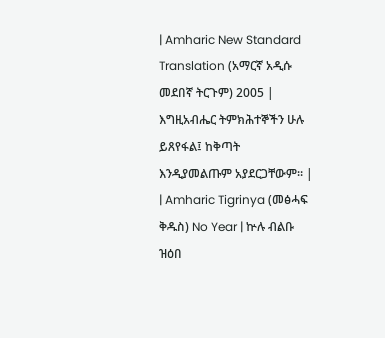| Amharic New Standard Translation (አማርኛ አዲሱ መደበኛ ትርጉም) 2005 | እግዚአብሔር ትምክሕተኞችን ሁሉ ይጸየፋል፤ ከቅጣት እንዲያመልጡም አያደርጋቸውም። |
| Amharic Tigrinya (መፅሓፍ ቅዱስ) No Year | ኵሉ ብልቡ ዝዕበ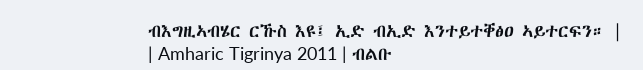ብእግዚኣብሄር ርኹስ እዩ፤ ኢድ ብኢድ እንተይተቐፅዐ ኣይተርፍን። |
| Amharic Tigrinya 2011 | ብልቡ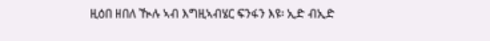ዚዕበ ዘበለ ዂሉ ኣብ እግዚኣብሄር ፍንፋን እዩ፡ ኢድ ብኢድ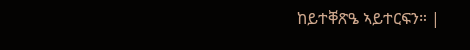ከይተቐጽዔ ኣይተርፍን። |